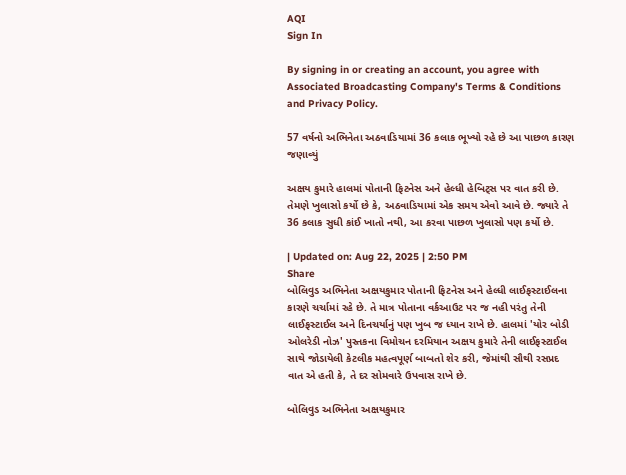AQI
Sign In

By signing in or creating an account, you agree with Associated Broadcasting Company's Terms & Conditions and Privacy Policy.

57 વર્ષનો અભિનેતા અઠવાડિયામાં 36 કલાક ભૂખ્યો રહે છે આ પાછળ કારણ જણાવ્યું

અક્ષય કુમારે હાલમાં પોતાની ફિટનેસ અને હેલ્ધી હેબિટ્સ પર વાત કરી છે. તેમણે ખુલાસો કર્યો છે કે, અઠવાડિયામાં એક સમય એવો આવે છે. જ્યારે તે 36 કલાક સુધી કાંઈ ખાતો નથી, આ કરવા પાછળ ખુલાસો પણ કર્યો છે.

| Updated on: Aug 22, 2025 | 2:50 PM
Share
બોલિવુડ અભિનેતા અક્ષયકુમાર પોતાની ફિટનેસ અને હેલ્ધી લાઈફસ્ટાઈલના કારણે ચર્ચામાં રહે છે. તે માત્ર પોતાના વર્કઆઉટ પર જ નહી પરંતુ તેની લાઈફસ્ટાઈલ અને દિનચર્યાનું પણ ખુબ જ ધ્યાન રાખે છે. હાલમાં 'યોર બોડી ઓલરેડી નોઝ' પુસ્તકના વિમોચન દરમિયાન અક્ષય કુમારે તેની લાઈફસ્ટાઈલ સાથે જોડાયેલી કેટલીક મહત્વપૂર્ણ બાબતો શેર કરી, જેમાંથી સૌથી રસપ્રદ વાત એ હતી કે, તે દર સોમવારે ઉપવાસ રાખે છે.

બોલિવુડ અભિનેતા અક્ષયકુમાર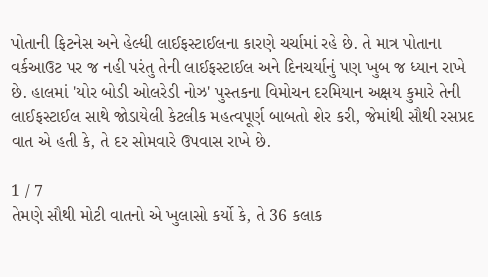પોતાની ફિટનેસ અને હેલ્ધી લાઈફસ્ટાઈલના કારણે ચર્ચામાં રહે છે. તે માત્ર પોતાના વર્કઆઉટ પર જ નહી પરંતુ તેની લાઈફસ્ટાઈલ અને દિનચર્યાનું પણ ખુબ જ ધ્યાન રાખે છે. હાલમાં 'યોર બોડી ઓલરેડી નોઝ' પુસ્તકના વિમોચન દરમિયાન અક્ષય કુમારે તેની લાઈફસ્ટાઈલ સાથે જોડાયેલી કેટલીક મહત્વપૂર્ણ બાબતો શેર કરી, જેમાંથી સૌથી રસપ્રદ વાત એ હતી કે, તે દર સોમવારે ઉપવાસ રાખે છે.

1 / 7
તેમણે સૌથી મોટી વાતનો એ ખુલાસો કર્યો કે, તે 36 કલાક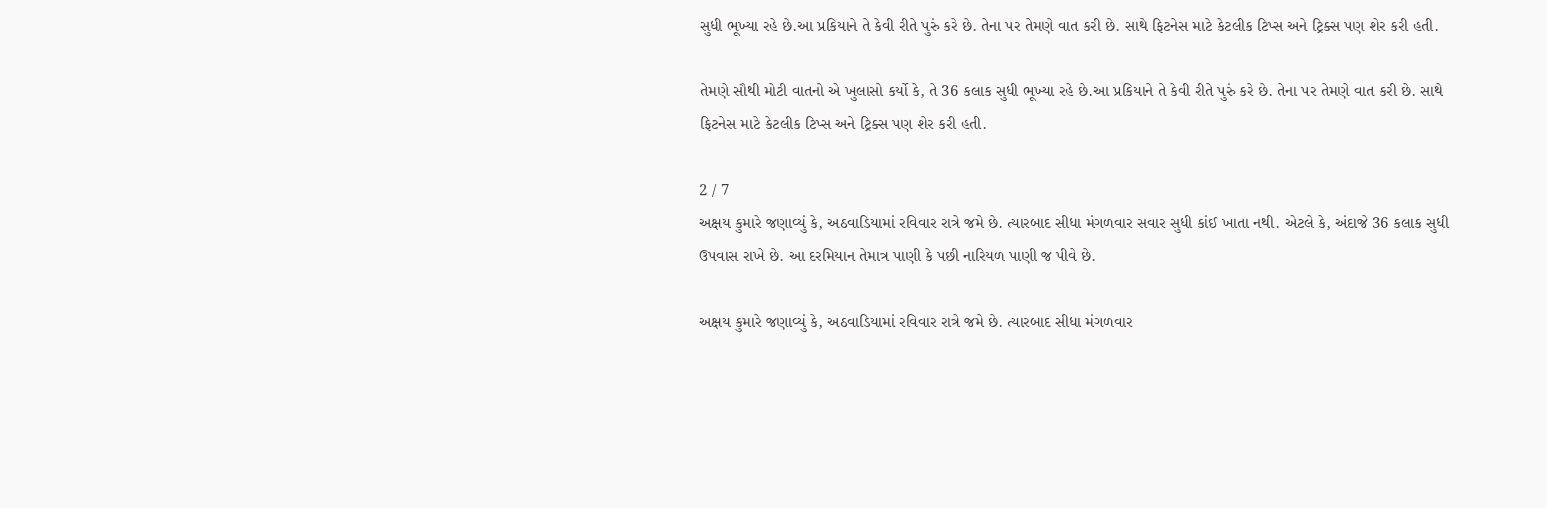સુધી ભૂખ્યા રહે છે.આ પ્રકિયાને તે કેવી રીતે પુરું કરે છે. તેના પર તેમણે વાત કરી છે. સાથે ફિટનેસ માટે કેટલીક ટિપ્સ અને ટ્રિક્સ પણ શેર કરી હતી.

તેમણે સૌથી મોટી વાતનો એ ખુલાસો કર્યો કે, તે 36 કલાક સુધી ભૂખ્યા રહે છે.આ પ્રકિયાને તે કેવી રીતે પુરું કરે છે. તેના પર તેમણે વાત કરી છે. સાથે ફિટનેસ માટે કેટલીક ટિપ્સ અને ટ્રિક્સ પણ શેર કરી હતી.

2 / 7
અક્ષય કુમારે જણાવ્યું કે, અઠવાડિયામાં રવિવાર રાત્રે જમે છે. ત્યારબાદ સીધા મંગળવાર સવાર સુધી કાંઈ ખાતા નથી. એટલે કે, અંદાજે 36 કલાક સુધી ઉપવાસ રાખે છે. આ દરમિયાન તેમાત્ર પાણી કે પછી નારિયળ પાણી જ પીવે છે.

અક્ષય કુમારે જણાવ્યું કે, અઠવાડિયામાં રવિવાર રાત્રે જમે છે. ત્યારબાદ સીધા મંગળવાર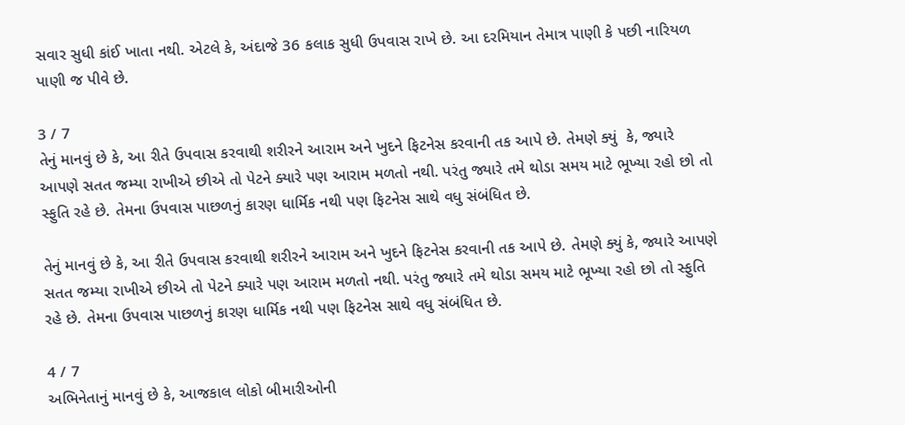સવાર સુધી કાંઈ ખાતા નથી. એટલે કે, અંદાજે 36 કલાક સુધી ઉપવાસ રાખે છે. આ દરમિયાન તેમાત્ર પાણી કે પછી નારિયળ પાણી જ પીવે છે.

3 / 7
તેનું માનવું છે કે, આ રીતે ઉપવાસ કરવાથી શરીરને આરામ અને ખુદને ફિટનેસ કરવાની તક આપે છે. તેમણે ક્યું  કે, જ્યારે આપણે સતત જમ્યા રાખીએ છીએ તો પેટને ક્યારે પણ આરામ મળતો નથી. પરંતુ જ્યારે તમે થોડા સમય માટે ભૂખ્યા રહો છો તો સ્ફુતિ રહે છે. તેમના ઉપવાસ પાછળનું કારણ ધાર્મિક નથી પણ ફિટનેસ સાથે વધુ સંબંધિત છે.

તેનું માનવું છે કે, આ રીતે ઉપવાસ કરવાથી શરીરને આરામ અને ખુદને ફિટનેસ કરવાની તક આપે છે. તેમણે ક્યું કે, જ્યારે આપણે સતત જમ્યા રાખીએ છીએ તો પેટને ક્યારે પણ આરામ મળતો નથી. પરંતુ જ્યારે તમે થોડા સમય માટે ભૂખ્યા રહો છો તો સ્ફુતિ રહે છે. તેમના ઉપવાસ પાછળનું કારણ ધાર્મિક નથી પણ ફિટનેસ સાથે વધુ સંબંધિત છે.

4 / 7
અભિનેતાનું માનવું છે કે, આજકાલ લોકો બીમારીઓની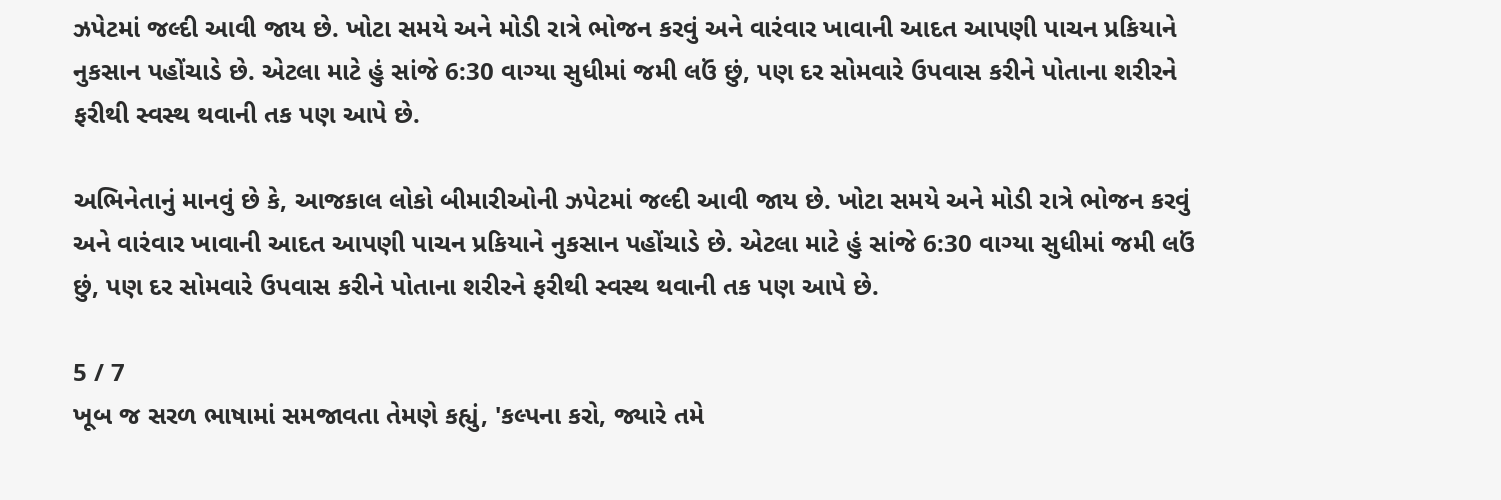ઝપેટમાં જલ્દી આવી જાય છે. ખોટા સમયે અને મોડી રાત્રે ભોજન કરવું અને વારંવાર ખાવાની આદત આપણી પાચન પ્રકિયાને નુકસાન પહોંચાડે છે. એટલા માટે હું સાંજે 6:30 વાગ્યા સુધીમાં જમી લઉં છું, પણ દર સોમવારે ઉપવાસ કરીને પોતાના શરીરને ફરીથી સ્વસ્થ થવાની તક પણ આપે છે.

અભિનેતાનું માનવું છે કે, આજકાલ લોકો બીમારીઓની ઝપેટમાં જલ્દી આવી જાય છે. ખોટા સમયે અને મોડી રાત્રે ભોજન કરવું અને વારંવાર ખાવાની આદત આપણી પાચન પ્રકિયાને નુકસાન પહોંચાડે છે. એટલા માટે હું સાંજે 6:30 વાગ્યા સુધીમાં જમી લઉં છું, પણ દર સોમવારે ઉપવાસ કરીને પોતાના શરીરને ફરીથી સ્વસ્થ થવાની તક પણ આપે છે.

5 / 7
ખૂબ જ સરળ ભાષામાં સમજાવતા તેમણે કહ્યું, 'કલ્પના કરો, જ્યારે તમે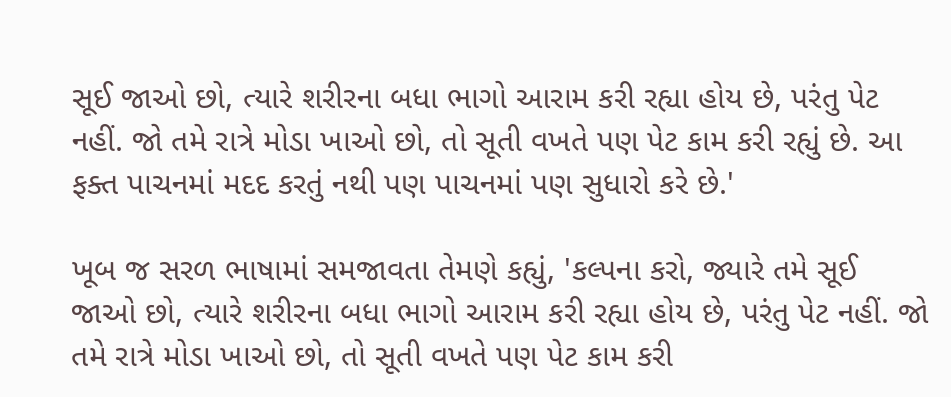સૂઈ જાઓ છો, ત્યારે શરીરના બધા ભાગો આરામ કરી રહ્યા હોય છે, પરંતુ પેટ નહીં. જો તમે રાત્રે મોડા ખાઓ છો, તો સૂતી વખતે પણ પેટ કામ કરી રહ્યું છે. આ ફક્ત પાચનમાં મદદ કરતું નથી પણ પાચનમાં પણ સુધારો કરે છે.'

ખૂબ જ સરળ ભાષામાં સમજાવતા તેમણે કહ્યું, 'કલ્પના કરો, જ્યારે તમે સૂઈ જાઓ છો, ત્યારે શરીરના બધા ભાગો આરામ કરી રહ્યા હોય છે, પરંતુ પેટ નહીં. જો તમે રાત્રે મોડા ખાઓ છો, તો સૂતી વખતે પણ પેટ કામ કરી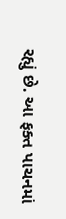રહ્યું છે. આ ફક્ત પાચનમાં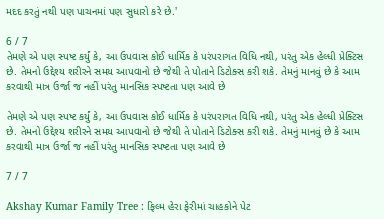મદદ કરતું નથી પણ પાચનમાં પણ સુધારો કરે છે.'

6 / 7
તેમણે એ પણ સ્પષ્ટ કર્યું કે, આ ઉપવાસ કોઈ ધાર્મિક કે પરંપરાગત વિધિ નથી, પરંતુ એક હેલ્ધી પ્રેક્ટિસ છે. તેમનો ઉદ્દેશ્ય શરીરને સમય આપવાનો છે જેથી તે પોતાને ડિટોક્સ કરી શકે. તેમનું માનવું છે કે આમ કરવાથી માત્ર ઉર્જા જ નહીં પરંતુ માનસિક સ્પષ્ટતા પણ આવે છે

તેમણે એ પણ સ્પષ્ટ કર્યું કે, આ ઉપવાસ કોઈ ધાર્મિક કે પરંપરાગત વિધિ નથી, પરંતુ એક હેલ્ધી પ્રેક્ટિસ છે. તેમનો ઉદ્દેશ્ય શરીરને સમય આપવાનો છે જેથી તે પોતાને ડિટોક્સ કરી શકે. તેમનું માનવું છે કે આમ કરવાથી માત્ર ઉર્જા જ નહીં પરંતુ માનસિક સ્પષ્ટતા પણ આવે છે

7 / 7

Akshay Kumar Family Tree : ફિલ્મ હેરા ફેરીમાં ચાહકોને પેટ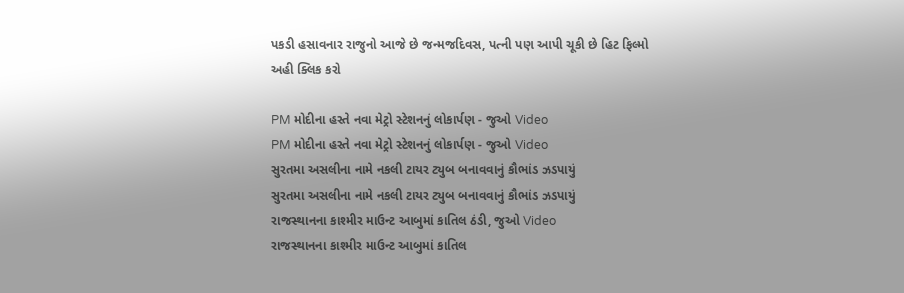પકડી હસાવનાર રાજુનો આજે છે જન્મજદિવસ, પત્ની પણ આપી ચૂકી છે હિટ ફિલ્મો અહી ક્લિક કરો

PM મોદીના હસ્તે નવા મેટ્રો સ્ટેશનનું લોકાર્પણ - જુઓ Video
PM મોદીના હસ્તે નવા મેટ્રો સ્ટેશનનું લોકાર્પણ - જુઓ Video
સુરતમા અસલીના નામે નકલી ટાયર ટ્યુબ બનાવવાનું કૌભાંડ ઝડપાયું
સુરતમા અસલીના નામે નકલી ટાયર ટ્યુબ બનાવવાનું કૌભાંડ ઝડપાયું
રાજસ્થાનના કાશ્મીર માઉન્ટ આબુમાં કાતિલ ઠંડી, જુઓ Video
રાજસ્થાનના કાશ્મીર માઉન્ટ આબુમાં કાતિલ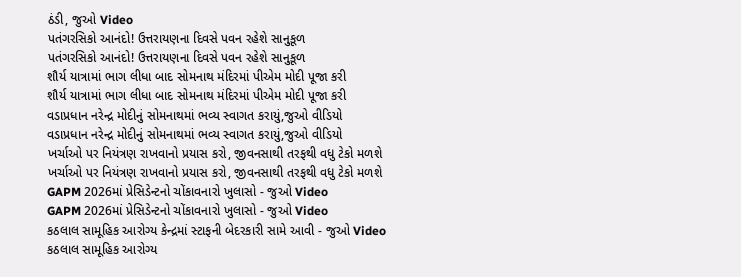ઠંડી, જુઓ Video
પતંગરસિકો આનંદો! ઉત્તરાયણના દિવસે પવન રહેશે સાનુકૂળ
પતંગરસિકો આનંદો! ઉત્તરાયણના દિવસે પવન રહેશે સાનુકૂળ
શૌર્ય યાત્રામાં ભાગ લીધા બાદ સોમનાથ મંદિરમાં પીએમ મોદી પૂજા કરી
શૌર્ય યાત્રામાં ભાગ લીધા બાદ સોમનાથ મંદિરમાં પીએમ મોદી પૂજા કરી
વડાપ્રધાન નરેન્દ્ર મોદીનું સોમનાથમાં ભવ્ય સ્વાગત કરાયું,જુઓ વીડિયો
વડાપ્રધાન નરેન્દ્ર મોદીનું સોમનાથમાં ભવ્ય સ્વાગત કરાયું,જુઓ વીડિયો
ખર્ચાઓ પર નિયંત્રણ રાખવાનો પ્રયાસ કરો, જીવનસાથી તરફથી વધુ ટેકો મળશે
ખર્ચાઓ પર નિયંત્રણ રાખવાનો પ્રયાસ કરો, જીવનસાથી તરફથી વધુ ટેકો મળશે
GAPM 2026માં પ્રેસિડેન્ટનો ચોંકાવનારો ખુલાસો - જુઓ Video
GAPM 2026માં પ્રેસિડેન્ટનો ચોંકાવનારો ખુલાસો - જુઓ Video
કઠલાલ સામૂહિક આરોગ્ય કેન્દ્રમાં સ્ટાફની બેદરકારી સામે આવી - જુઓ Video
કઠલાલ સામૂહિક આરોગ્ય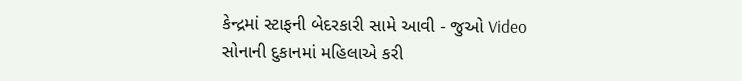કેન્દ્રમાં સ્ટાફની બેદરકારી સામે આવી - જુઓ Video
સોનાની દુકાનમાં મહિલાએ કરી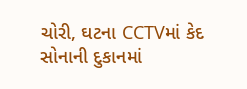ચોરી, ઘટના CCTVમાં કેદ
સોનાની દુકાનમાં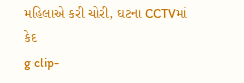મહિલાએ કરી ચોરી, ઘટના CCTVમાં કેદ
g clip-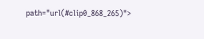path="url(#clip0_868_265)">